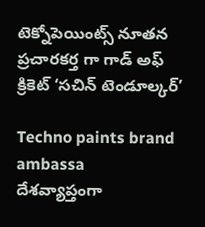టెక్నోపెయింట్స్ నూతన ప్రచారకర్త గా గాడ్ అఫ్ క్రికెట్ ‘సచిన్ టెండూల్కర్’

Techno paints brand ambassa
దేశవ్యాప్తంగా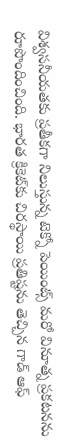విశ్వసనీయతకు ప్రతీకగా నిలుస్తున్న టెక్నో పెయింట్స్ మరో వినూత్న ప్రకటనను రూపొందించింది. భారత క్రికెట్‌కు చిరస్థాయి ప్రతిష్టను తెచ్చిన గాడ్ ఆఫ్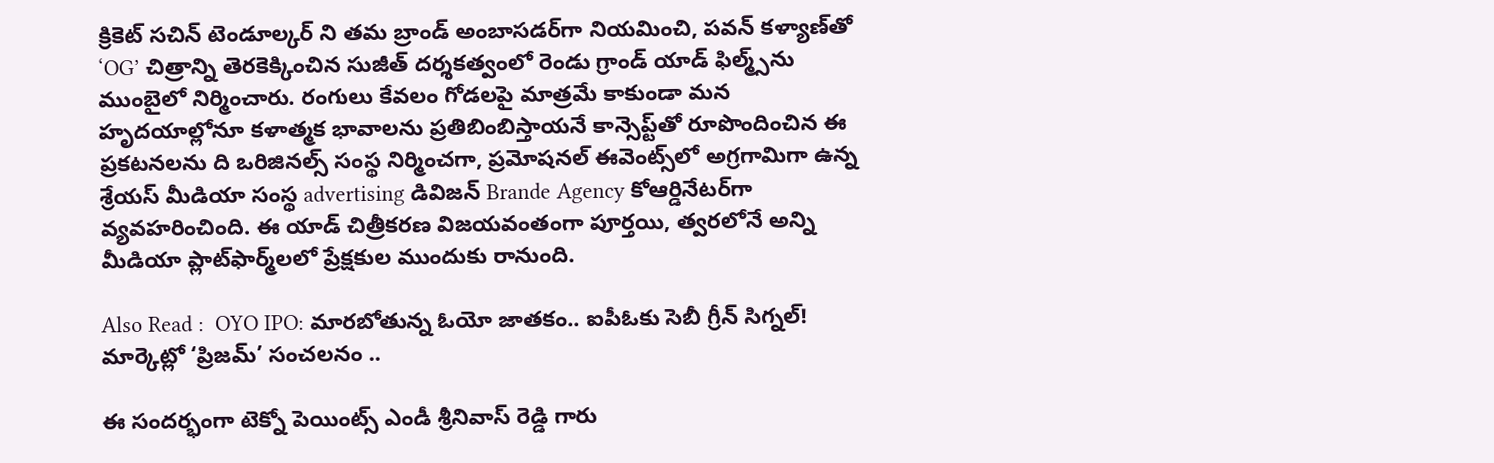క్రికెట్ సచిన్ టెండూల్కర్ ని తమ బ్రాండ్ అంబాసడర్‌గా నియమించి, పవన్ కళ్యాణ్‌తో ‘OG’ చిత్రాన్ని తెరకెక్కించిన సుజీత్ దర్శకత్వంలో రెండు గ్రాండ్ యాడ్ ఫిల్మ్స్‌ను ముంబైలో నిర్మించారు. రంగులు కేవలం గోడలపై మాత్రమే కాకుండా మన హృదయాల్లోనూ కళాత్మక భావాలను ప్రతిబింబిస్తాయనే కాన్సెప్ట్‌తో రూపొందించిన ఈ ప్రకటనలను ది ఒరిజినల్స్ సంస్థ నిర్మించగా, ప్రమోషనల్ ఈవెంట్స్‌లో అగ్రగామిగా ఉన్న శ్రేయస్ మీడియా సంస్థ advertising డివిజన్ Brande Agency కోఆర్డినేటర్‌గా వ్యవహరించింది. ఈ యాడ్ చిత్రీకరణ విజయవంతంగా పూర్తయి, త్వరలోనే అన్ని మీడియా ప్లాట్‌ఫార్మ్‌లలో ప్రేక్షకుల ముందుకు రానుంది.

Also Read :  OYO IPO: మారబోతున్న ఓయో జాతకం.. ఐపీఓకు సెబీ గ్రీన్ సిగ్నల్! మార్కెట్లో ‘ప్రిజమ్’ సంచలనం ..

ఈ సందర్భంగా టెక్నో పెయింట్స్ ఎండీ శ్రీనివాస్ రెడ్డి గారు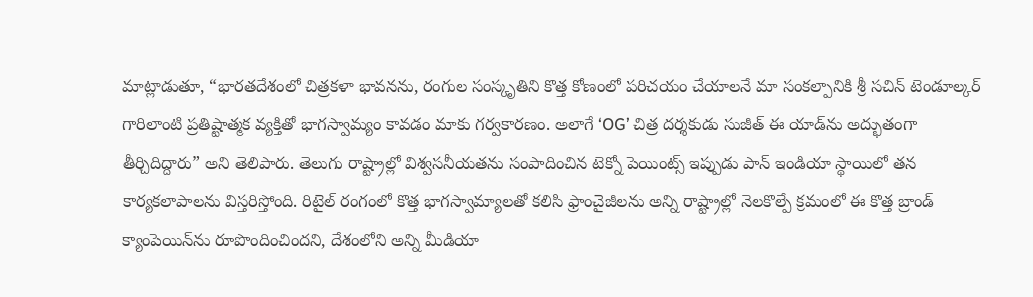మాట్లాడుతూ, “భారతదేశంలో చిత్రకళా భావనను, రంగుల సంస్కృతిని కొత్త కోణంలో పరిచయం చేయాలనే మా సంకల్పానికి శ్రీ సచిన్ టెండూల్కర్ గారిలాంటి ప్రతిష్టాత్మక వ్యక్తితో భాగస్వామ్యం కావడం మాకు గర్వకారణం. అలాగే ‘OG’ చిత్ర దర్శకుడు సుజీత్ ఈ యాడ్‌ను అద్భుతంగా తీర్చిదిద్దారు” అని తెలిపారు. తెలుగు రాష్ట్రాల్లో విశ్వసనీయతను సంపాదించిన టెక్నో పెయింట్స్ ఇప్పుడు పాన్ ఇండియా స్థాయిలో తన కార్యకలాపాలను విస్తరిస్తోంది. రిటైల్ రంగంలో కొత్త భాగస్వామ్యాలతో కలిసి ఫ్రాంచైజీలను అన్ని రాష్ట్రాల్లో నెలకొల్పే క్రమంలో ఈ కొత్త బ్రాండ్ క్యాంపెయిన్‌ను రూపొందించిందని, దేశంలోని అన్ని మీడియా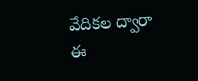వేదికల ద్వారా ఈ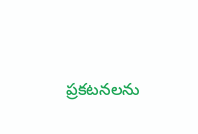ప్రకటనలను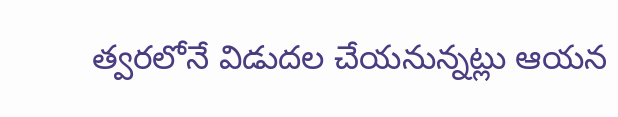త్వరలోనే విడుదల చేయనున్నట్లు ఆయన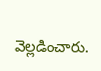వెల్లడించారు.